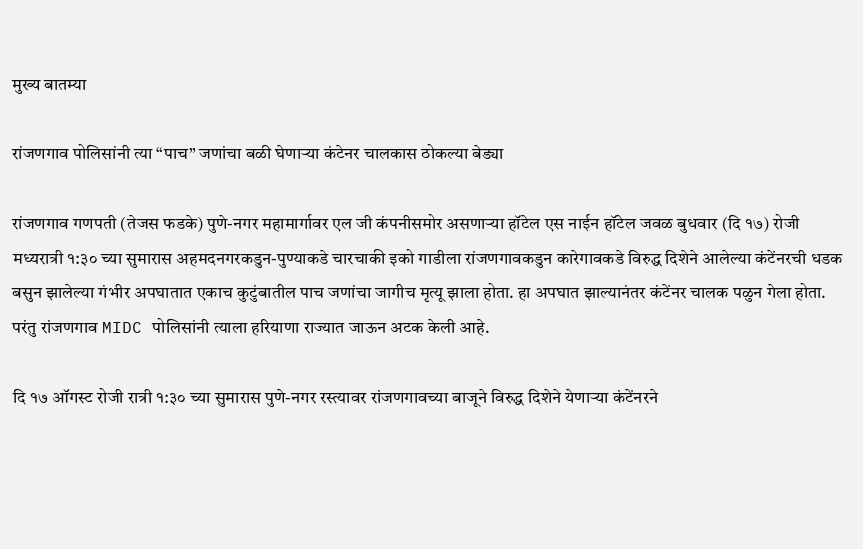मुख्य बातम्या

रांजणगाव पोलिसांनी त्या “पाच” जणांचा बळी घेणाऱ्या कंटेनर चालकास ठोकल्या बेड्या

रांजणगाव गणपती (तेजस फडके) पुणे-नगर महामार्गावर एल जी कंपनीसमोर असणाऱ्या हॉटेल एस नाईन हॉटेल जवळ बुधवार (दि १७) रोजी मध्यरात्री १:३० च्या सुमारास अहमदनगरकडुन-पुण्याकडे चारचाकी इको गाडीला रांजणगावकडुन कारेगावकडे विरुद्ध दिशेने आलेल्या कंटेंनरची धडक बसुन झालेल्या गंभीर अपघातात एकाच कुटुंबातील पाच जणांचा जागीच मृत्यू झाला होता. हा अपघात झाल्यानंतर कंटेंनर चालक पळुन गेला होता. परंतु रांजणगाव MIDC पोलिसांनी त्याला हरियाणा राज्यात जाऊन अटक केली आहे.

दि १७ ऑगस्ट रोजी रात्री १:३० च्या सुमारास पुणे-नगर रस्त्यावर रांजणगावच्या बाजूने विरुद्ध दिशेने येणाऱ्या कंटेंनरने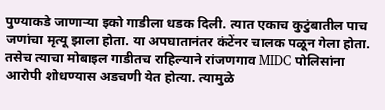पुण्याकडे जाणाऱ्या इको गाडीला धडक दिली. त्यात एकाच कुटुंबातील पाच जणांचा मृत्यू झाला होता. या अपघातानंतर कंटेंनर चालक पळून गेला होता. तसेच त्याचा मोबाइल गाडीतच राहिल्याने रांजणगाव MIDC पोलिसांना आरोपी शोधण्यास अडचणी येत होत्या. त्यामुळे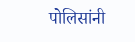पोलिसांनी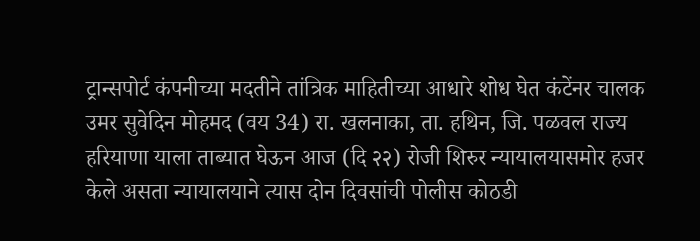ट्रान्सपोर्ट कंपनीच्या मदतीने तांत्रिक माहितीच्या आधारे शोध घेत कंटेंनर चालक उमर सुवेदिन मोहमद (वय 34) रा. खलनाका, ता. हथिन, जि. पळवल राज्य हरियाणा याला ताब्यात घेऊन आज (दि २२) रोजी शिरुर न्यायालयासमोर हजर केले असता न्यायालयाने त्यास दोन दिवसांची पोलीस कोठडी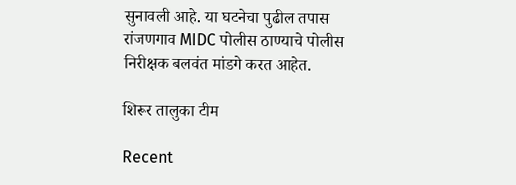सुनावली आहे. या घटनेचा पुढील तपास रांजणगाव MIDC पोलीस ठाण्याचे पोलीस निरीक्षक बलवंत मांडगे करत आहेत.

शिरूर तालुका टीम

Recent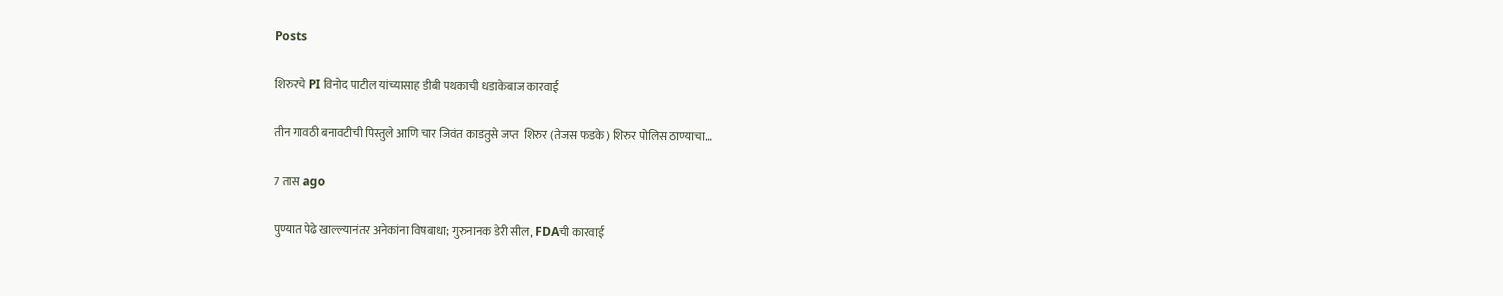Posts

शिरुरचे PI विनोद पाटील यांच्यासाह डीबी पथकाची धडाकेबाज कारवाई

तीन गावठी बनावटीची पिस्तुले आणि चार जिवंत काडतुसे जप्त  शिरुर (तेजस फडके) शिरुर पोलिस ठाण्याचा…

7 तास ago

पुण्यात पेढे खाल्ल्यानंतर अनेकांना विषबाधा; गुरुनानक डेरी सील, FDAची कारवाई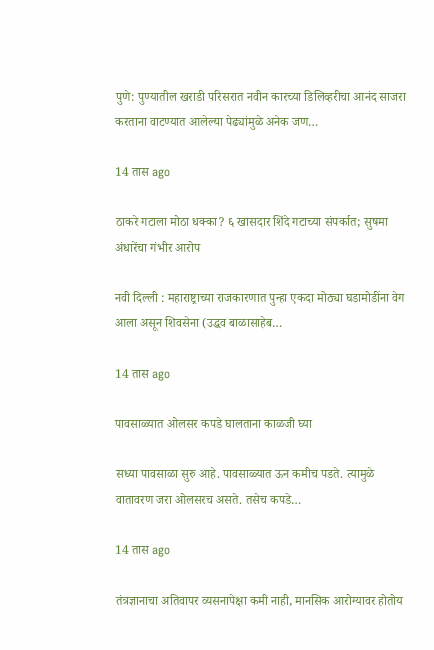पुणे: पुण्यातील खराडी परिसरात नवीन कारच्या डिलिव्हरीचा आनंद साजरा करताना वाटण्यात आलेल्या पेढ्यांमुळे अनेक जण…

14 तास ago

ठाकरे गटाला मोठा धक्का? ६ खासदार शिंदे गटाच्या संपर्कात; सुषमा अंधारेंचा गंभीर आरोप

नवी दिल्ली : महाराष्ट्राच्या राजकारणात पुन्हा एकदा मोठ्या घडामोडींना वेग आला असून शिवसेना (उद्धव बाळासाहेब…

14 तास ago

पावसाळ्यात ओलसर कपडे घालताना काळजी घ्या

सध्या पावसाळा सुरु आहे. पावसाळ्यात ऊन कमीच पडते. त्यामुळे वातावरण जरा ओलसरच असते. तसेच कपडे…

14 तास ago

तंत्रज्ञानाचा अतिवापर व्यसनापेक्षा कमी नाही, मानसिक आरोग्यावर होतोय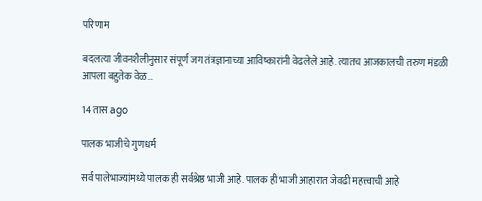परिणाम

बदलत्या जीवनशैलीनुसार संपूर्ण जग तंत्रज्ञानाच्या आविष्कारांनी वेढलेले आहे. त्यातच आजकालची तरुण मंडळी आपला बहुतेक वेळ…

14 तास ago

पालक भाजीचे गुणधर्म

सर्व पालेभाज्यांमध्ये पालक ही सर्वश्रेष्ठ भाजी आहे. पालक ही भाजी आहारात जेवढी महत्त्वाची आहे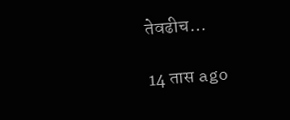तेवढीच…

14 तास ago